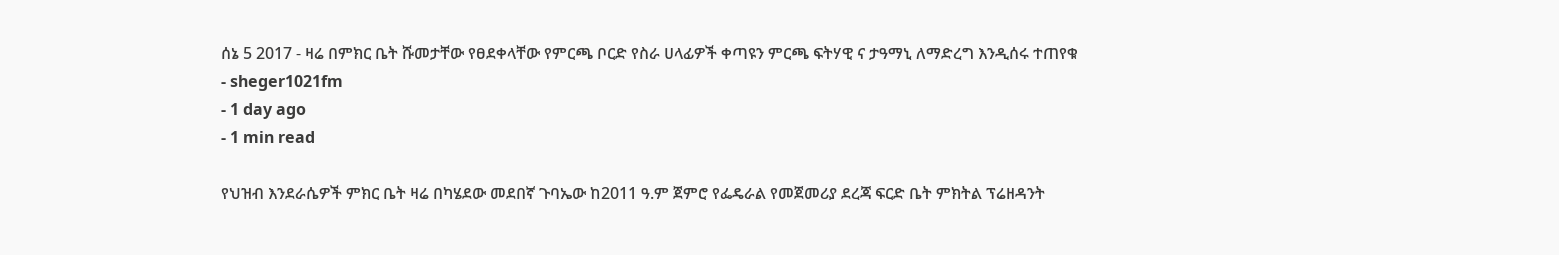ሰኔ 5 2017 - ዛሬ በምክር ቤት ሹመታቸው የፀደቀላቸው የምርጫ ቦርድ የስራ ሀላፊዎች ቀጣዩን ምርጫ ፍትሃዊ ና ታዓማኒ ለማድረግ እንዲሰሩ ተጠየቁ
- sheger1021fm
- 1 day ago
- 1 min read

የህዝብ እንደራሴዎች ምክር ቤት ዛሬ በካሄደው መደበኛ ጉባኤው ከ2011 ዓ.ም ጀምሮ የፌዴራል የመጀመሪያ ደረጃ ፍርድ ቤት ምክትል ፕሬዘዳንት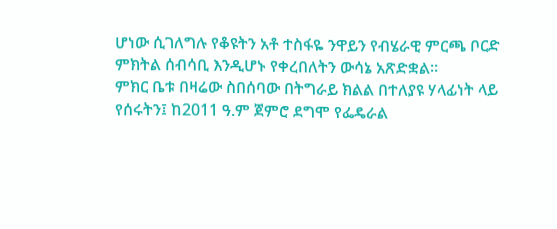ሆነው ሲገለግሉ የቆዩትን አቶ ተስፋዬ ንዋይን የብሄራዊ ምርጫ ቦርድ ምክትል ሰብሳቢ እንዲሆኑ የቀረበለትን ውሳኔ አጽድቋል፡፡
ምክር ቤቱ በዛሬው ስበሰባው በትግራይ ክልል በተለያዩ ሃላፊነት ላይ የሰሩትን፤ ከ2011 ዓ.ም ጀምሮ ደግሞ የፌዴራል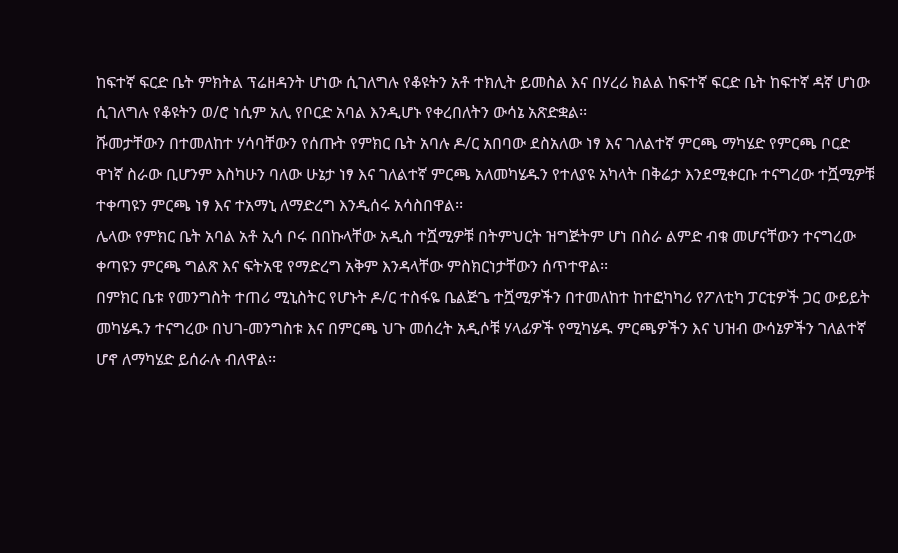ከፍተኛ ፍርድ ቤት ምክትል ፕሬዘዳንት ሆነው ሲገለግሉ የቆዩትን አቶ ተክሊት ይመስል እና በሃረሪ ክልል ከፍተኛ ፍርድ ቤት ከፍተኛ ዳኛ ሆነው ሲገለግሉ የቆዩትን ወ/ሮ ነሲም አሊ የቦርድ አባል እንዲሆኑ የቀረበለትን ውሳኔ አጽድቋል፡፡
ሹመታቸውን በተመለከተ ሃሳባቸውን የሰጡት የምክር ቤት አባሉ ዶ/ር አበባው ደስአለው ነፃ እና ገለልተኛ ምርጫ ማካሄድ የምርጫ ቦርድ ዋነኛ ስራው ቢሆንም እስካሁን ባለው ሁኔታ ነፃ እና ገለልተኛ ምርጫ አለመካሄዱን የተለያዩ አካላት በቅሬታ እንደሚቀርቡ ተናግረው ተሿሚዎቹ ተቀጣዩን ምርጫ ነፃ እና ተአማኒ ለማድረግ እንዲሰሩ አሳስበዋል፡፡
ሌላው የምክር ቤት አባል አቶ ኢሳ ቦሩ በበኩላቸው አዲስ ተሿሚዎቹ በትምህርት ዝግጅትም ሆነ በስራ ልምድ ብቁ መሆናቸውን ተናግረው ቀጣዩን ምርጫ ግልጽ እና ፍትአዊ የማድረግ አቅም እንዳላቸው ምስክርነታቸውን ሰጥተዋል፡፡
በምክር ቤቱ የመንግስት ተጠሪ ሚኒስትር የሆኑት ዶ/ር ተስፋዬ ቤልጅጌ ተሿሚዎችን በተመለከተ ከተፎካካሪ የፖለቲካ ፓርቲዎች ጋር ውይይት መካሄዱን ተናግረው በህገ-መንግስቱ እና በምርጫ ህጉ መሰረት አዲሶቹ ሃላፊዎች የሚካሄዱ ምርጫዎችን እና ህዝብ ውሳኔዎችን ገለልተኛ ሆኖ ለማካሄድ ይሰራሉ ብለዋል፡፡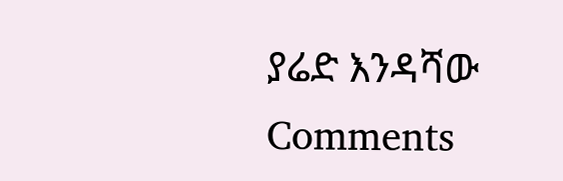ያሬድ እንዳሻው
Comments